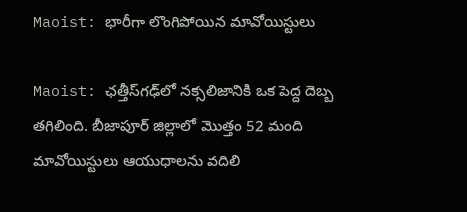Maoist: భారీగా లొంగిపోయిన మావోయిస్టులు

Maoist: ఛత్తీస్‌గఢ్‌లో నక్సలిజానికి ఒక పెద్ద దెబ్బ తగిలింది. బీజాపూర్ జిల్లాలో మొత్తం 52 మంది మావోయిస్టులు ఆయుధాలను వదిలి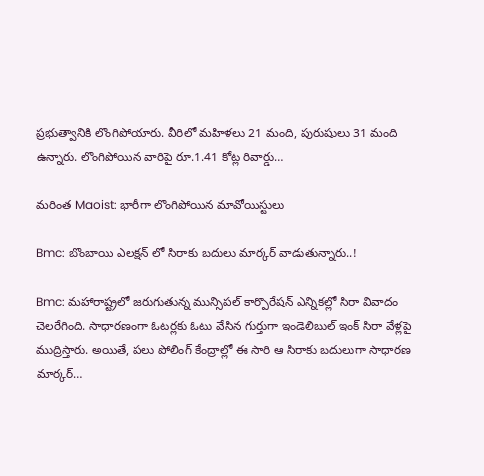ప్రభుత్వానికి లొంగిపోయారు. వీరిలో మహిళలు 21 మంది, పురుషులు 31 మంది ఉన్నారు. లొంగిపోయిన వారిపై రూ.1.41 కోట్ల రివార్డు…

మరింత Maoist: భారీగా లొంగిపోయిన మావోయిస్టులు

Bmc: బొంబాయి ఎలక్షన్ లో సిరాకు బదులు మార్కర్ వాడుతున్నారు..!

Bmc: మహారాష్ట్రలో జరుగుతున్న మున్సిపల్‌ కార్పొరేషన్‌ ఎన్నికల్లో సిరా వివాదం చెలరేగింది. సాధారణంగా ఓటర్లకు ఓటు వేసిన గుర్తుగా ఇండెలిబుల్‌ ఇంక్‌ సిరా వేళ్లపై ముద్రిస్తారు. అయితే, పలు పోలింగ్‌ కేంద్రాల్లో ఈ సారి ఆ సిరాకు బదులుగా సాధారణ మార్కర్‌…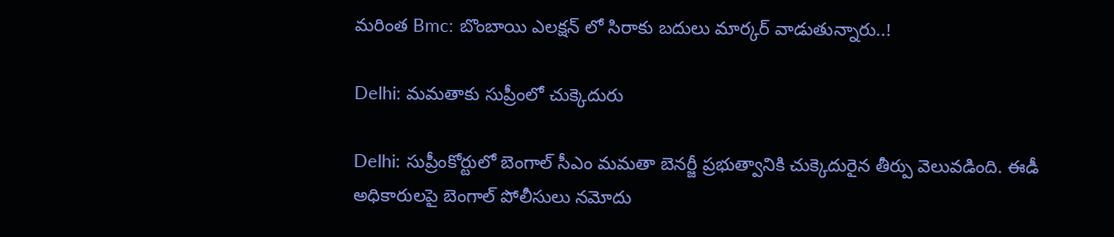మరింత Bmc: బొంబాయి ఎలక్షన్ లో సిరాకు బదులు మార్కర్ వాడుతున్నారు..!

Delhi: మమతాకు సుప్రీంలో చుక్కెదురు

Delhi: సుప్రీంకోర్టులో బెంగాల్‌ సీఎం మమతా బెనర్జీ ప్రభుత్వానికి చుక్కెదురైన తీర్పు వెలువడింది. ఈడీ అధికారులపై బెంగాల్‌ పోలీసులు నమోదు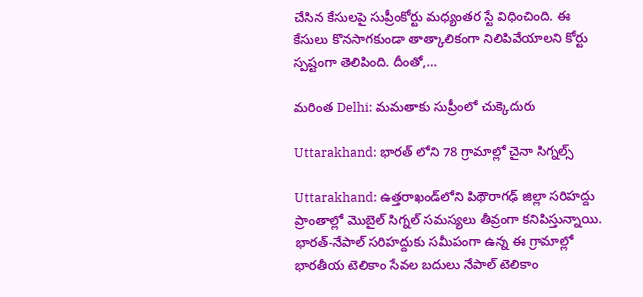చేసిన కేసులపై సుప్రీంకోర్టు మధ్యంతర స్టే విధించింది. ఈ కేసులు కొనసాగకుండా తాత్కాలికంగా నిలిపివేయాలని కోర్టు స్పష్టంగా తెలిపింది. దీంతో,…

మరింత Delhi: మమతాకు సుప్రీంలో చుక్కెదురు

Uttarakhand: భారత్ లోని 78 గ్రామాల్లో చైనా సిగ్నల్స్

Uttarakhand: ఉత్తరాఖండ్‌లోని పిథౌరాగఢ్ జిల్లా సరిహద్దు ప్రాంతాల్లో మొబైల్ సిగ్నల్ సమస్యలు తీవ్రంగా కనిపిస్తున్నాయి. భారత్-నేపాల్ సరిహద్దుకు సమీపంగా ఉన్న ఈ గ్రామాల్లో భారతీయ టెలికాం సేవల బదులు నేపాల్ టెలికాం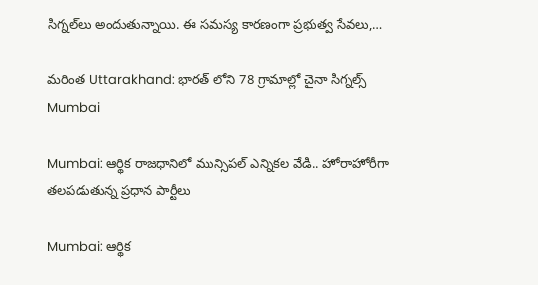సిగ్నల్‌లు అందుతున్నాయి. ఈ సమస్య కారణంగా ప్రభుత్వ సేవలు,…

మరింత Uttarakhand: భారత్ లోని 78 గ్రామాల్లో చైనా సిగ్నల్స్
Mumbai

Mumbai: ఆర్థిక రాజధానిలో మున్సిపల్ ఎన్నికల వేడి.. హోరాహోరీగా తలపడుతున్న ప్రధాన పార్టీలు

Mumbai: ఆర్థిక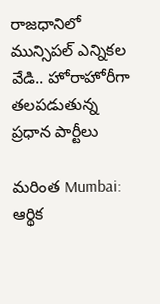రాజధానిలో మున్సిపల్ ఎన్నికల వేడి.. హోరాహోరీగా తలపడుతున్న ప్రధాన పార్టీలు

మరింత Mumbai: ఆర్థిక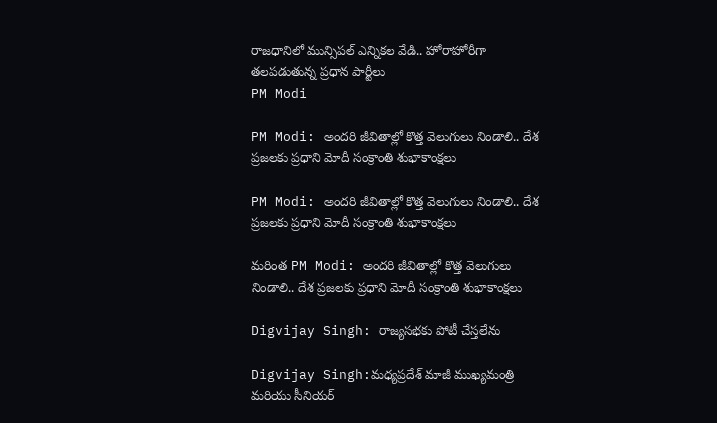రాజధానిలో మున్సిపల్ ఎన్నికల వేడి.. హోరాహోరీగా తలపడుతున్న ప్రధాన పార్టీలు
PM Modi

PM Modi: అందరి జీవితాల్లో కొత్త వెలుగులు నిండాలి.. దేశ ప్రజలకు ప్రధాని మోదీ సంక్రాంతి శుభాకాంక్షలు

PM Modi: అందరి జీవితాల్లో కొత్త వెలుగులు నిండాలి.. దేశ ప్రజలకు ప్రధాని మోదీ సంక్రాంతి శుభాకాంక్షలు

మరింత PM Modi: అందరి జీవితాల్లో కొత్త వెలుగులు నిండాలి.. దేశ ప్రజలకు ప్రధాని మోదీ సంక్రాంతి శుభాకాంక్షలు

Digvijay Singh: రాజ్యసభకు పోటీ చేస్తలేను

Digvijay Singh:మధ్యప్రదేశ్ మాజీ ముఖ్యమంత్రి మరియు సీనియర్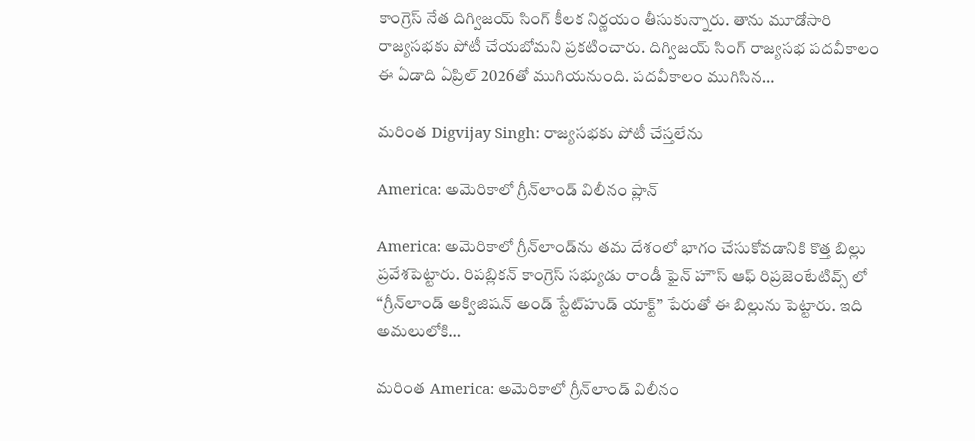కాంగ్రెస్ నేత దిగ్విజయ్ సింగ్ కీలక నిర్ణయం తీసుకున్నారు. తాను మూడోసారి రాజ్యసభకు పోటీ చేయబోమని ప్రకటించారు. దిగ్విజయ్ సింగ్ రాజ్యసభ పదవీకాలం ఈ ఏడాది ఏప్రిల్ 2026తో ముగియనుంది. పదవీకాలం ముగిసిన…

మరింత Digvijay Singh: రాజ్యసభకు పోటీ చేస్తలేను

America: అమెరికాలో గ్రీన్‌లాండ్‌ విలీనం ప్లాన్

America: అమెరికాలో గ్రీన్‌లాండ్‌ను తమ దేశంలో భాగం చేసుకోవడానికి కొత్త బిల్లు ప్రవేశపెట్టారు. రిపబ్లికన్ కాంగ్రెస్ సభ్యుడు రాండీ ఫైన్ హౌస్‌ ఆఫ్‌ రిప్రజెంటేటివ్స్‌ లో “గ్రీన్‌లాండ్‌ అక్విజిషన్‌ అండ్‌ స్టేట్‌హుడ్‌ యాక్ట్‌” పేరుతో ఈ బిల్లును పెట్టారు. ఇది అమలులోకి…

మరింత America: అమెరికాలో గ్రీన్‌లాండ్‌ విలీనం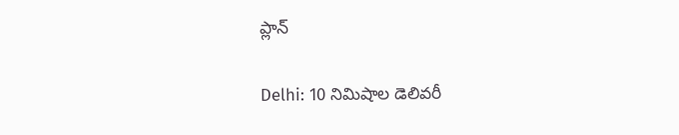ప్లాన్

Delhi: 10 నిమిషాల డెలివరీ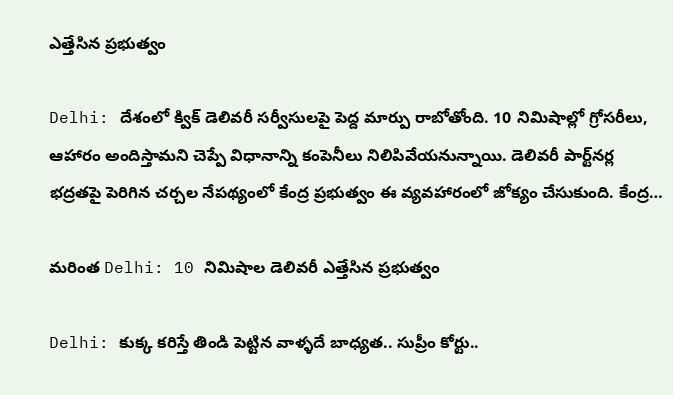ఎత్తేసిన ప్రభుత్వం

Delhi: దేశంలో క్విక్ డెలివరీ సర్వీసులపై పెద్ద మార్పు రాబోతోంది. 10 నిమిషాల్లో గ్రోసరీలు, ఆహారం అందిస్తామని చెప్పే విధానాన్ని కంపెనీలు నిలిపివేయనున్నాయి. డెలివరీ పార్ట్‌నర్ల భద్రతపై పెరిగిన చర్చల నేపథ్యంలో కేంద్ర ప్రభుత్వం ఈ వ్యవహారంలో జోక్యం చేసుకుంది. కేంద్ర…

మరింత Delhi: 10 నిమిషాల డెలివరీ ఎత్తేసిన ప్రభుత్వం

Delhi: కుక్క కరిస్తే తిండి పెట్టిన వాళ్ళదే బాధ్యత.. సుప్రీం కోర్టు..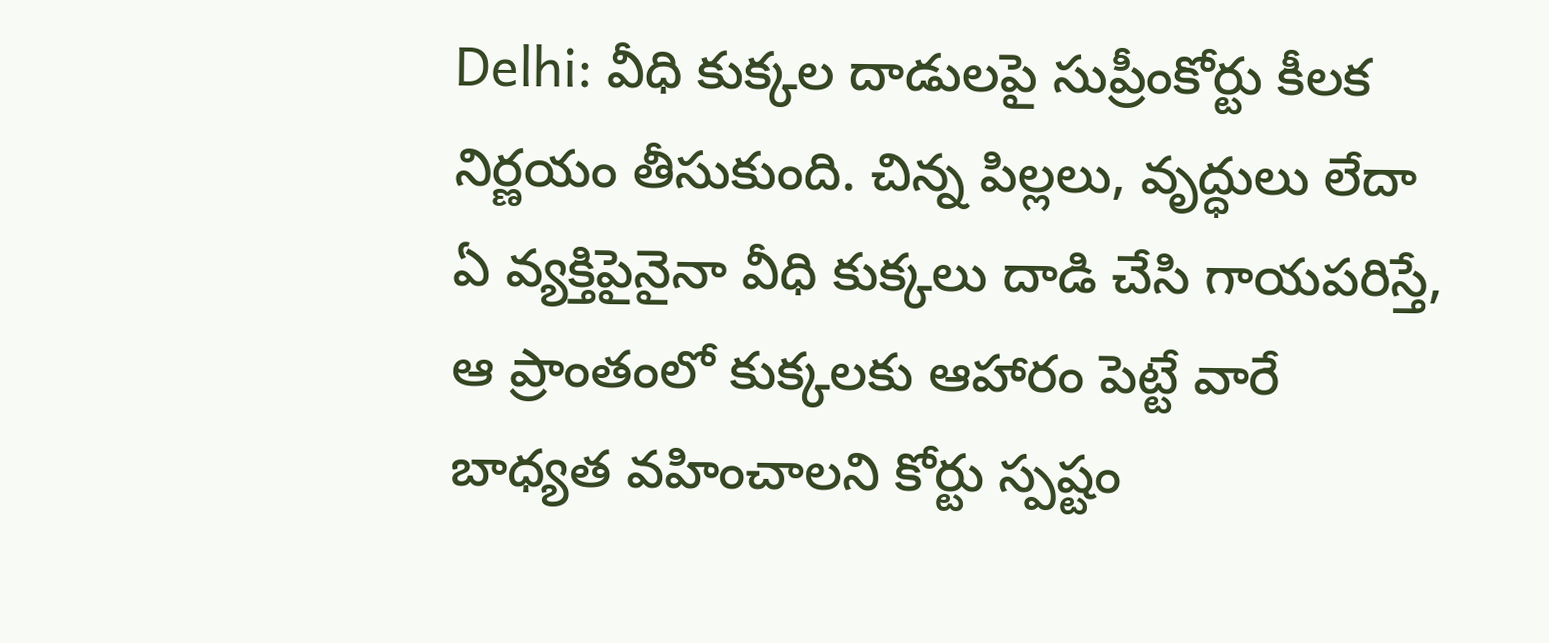Delhi: వీధి కుక్కల దాడులపై సుప్రీంకోర్టు కీలక నిర్ణయం తీసుకుంది. చిన్న పిల్లలు, వృద్ధులు లేదా ఏ వ్యక్తిపైనైనా వీధి కుక్కలు దాడి చేసి గాయపరిస్తే, ఆ ప్రాంతంలో కుక్కలకు ఆహారం పెట్టే వారే బాధ్యత వహించాలని కోర్టు స్పష్టం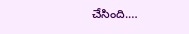చేసింది.…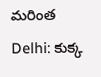మరింత Delhi: కుక్క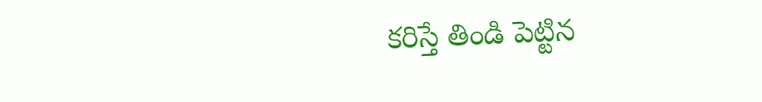కరిస్తే తిండి పెట్టిన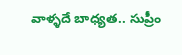వాళ్ళదే బాధ్యత.. సుప్రీం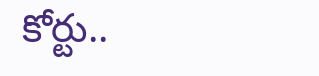కోర్టు..